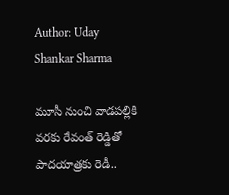Author: Uday Shankar Sharma

మూసీ నుంచి వాడపల్లికి వరకు రేవంత్ రెడ్డితో పాదయాత్రకు రెడీ..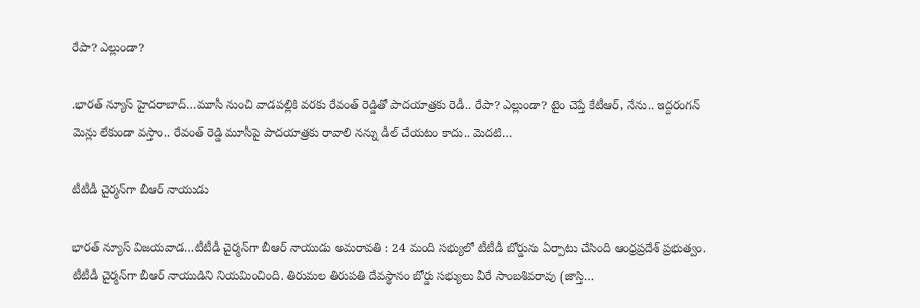రేపా? ఎల్లుండా?

.భారత్ న్యూస్ హైదరాబాద్…మూసీ నుంచి వాడపల్లికి వరకు రేవంత్ రెడ్డితో పాదయాత్రకు రెడీ.. రేపా? ఎల్లుండా? టైం చెప్తే కేటీఆర్, నేను.. ఇద్దరంగన్ మెన్లు లేకుండా వస్తాం.. రేవంత్ రెడ్డి మూసీపై పాదయాత్రకు రావాలి నన్ను డీల్ చేయటం కాదు.. మెదటి…

టీటీడీ చైర్మన్‌గా బీఆర్ నాయుడు

భారత్ న్యూస్ విజయవాడ…టీటీడీ చైర్మన్‌గా బీఆర్ నాయుడు అమరావతి : 24 మంది సభ్యులో టీటీడీ బోర్డును ఏర్పాటు చేసింది ఆంధ్రప్రదేశ్ ప్రభుత్వం. టీటీడీ చైర్మన్‌గా బీఆర్ నాయుడిని నియమించింది. తిరుమల తిరుపతి దేవస్థానం బోర్డు సభ్యులు వీరే సాంబశివరావు (జాస్తి…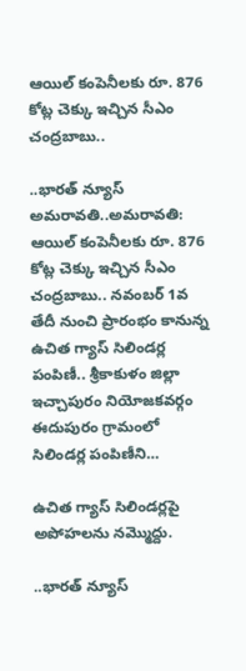ఆయిల్ కంపెనీలకు రూ. 876 కోట్ల చెక్కు ఇచ్చిన సీఎం చంద్రబాబు..

..భారత్ న్యూస్ అమరావతి..అమరావతి: ఆయిల్ కంపెనీలకు రూ. 876 కోట్ల చెక్కు ఇచ్చిన సీఎం చంద్రబాబు.. నవంబర్‌ 1వ తేదీ నుంచి ప్రారంభం కానున్న ఉచిత గ్యాస్‌ సిలిండర్ల పంపిణీ.. శ్రీకాకుళం జిల్లా ఇచ్చాపురం నియోజకవర్గం ఈదుపురం గ్రామంలో సిలిండర్ల పంపిణీని…

ఉచిత గ్యాస్ సిలిండర్లపై అపోహలను నమ్మొద్దు.

..భారత్ న్యూస్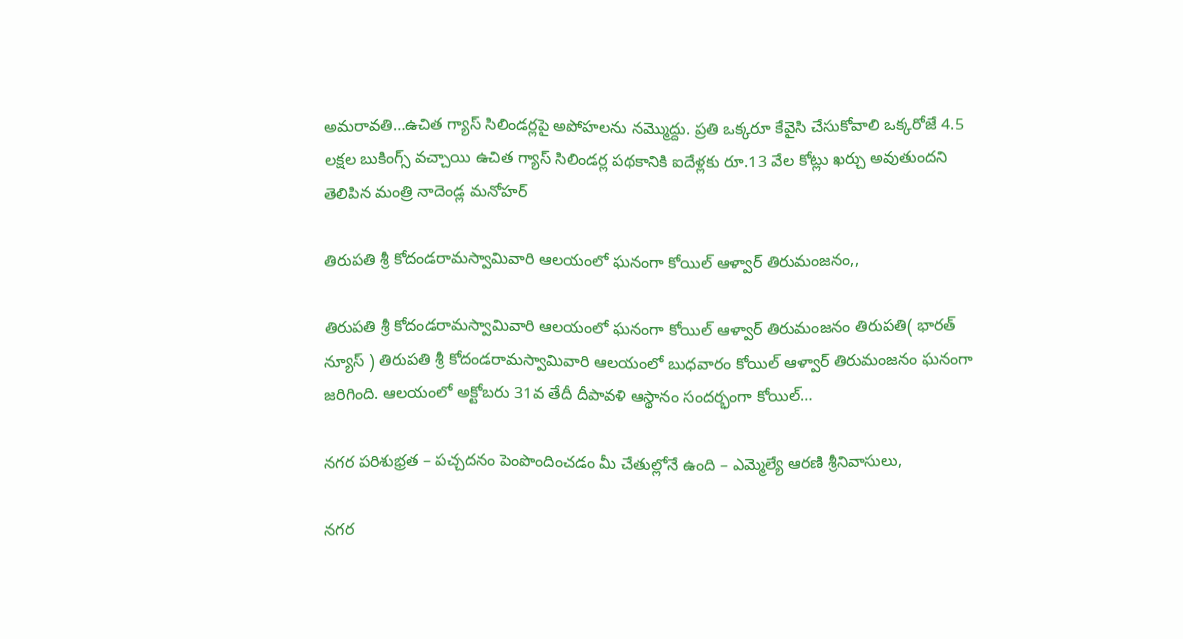అమరావతి…ఉచిత గ్యాస్ సిలిండర్లపై అపోహలను నమ్మొద్దు. ప్రతి ఒక్కరూ కేవైసి చేసుకోవాలి ఒక్కరోజే 4.5 లక్షల బుకింగ్స్ వచ్చాయి ఉచిత గ్యాస్ సిలిండర్ల పథకానికి ఐదేళ్లకు రూ.13 వేల కోట్లు ఖర్చు అవుతుందని తెలిపిన మంత్రి నాదెండ్ల మనోహర్

తిరుపతి శ్రీ కోదండరామస్వామివారి ఆలయంలో ఘనంగా కోయిల్‌ ఆళ్వార్‌ తిరుమంజనం,,

తిరుపతి శ్రీ కోదండరామస్వామివారి ఆలయంలో ఘనంగా కోయిల్‌ ఆళ్వార్‌ తిరుమంజనం తిరుపతి( భారత్ న్యూస్ ) తిరుపతి శ్రీ కోదండరామస్వామివారి ఆలయంలో బుధవారం కోయిల్‌ ఆళ్వార్‌ తిరుమంజనం ఘనంగా జరిగింది. ఆలయంలో అక్టోబరు 31వ తేదీ దీపావళి ఆస్థానం సందర్భంగా కోయిల్‌…

నగర పరిశుభ్రత – పచ్చదనం పెంపొందించడం మీ చేతుల్లోనే ఉంది – ఎమ్మెల్యే ఆరణి శ్రీనివాసులు,

నగర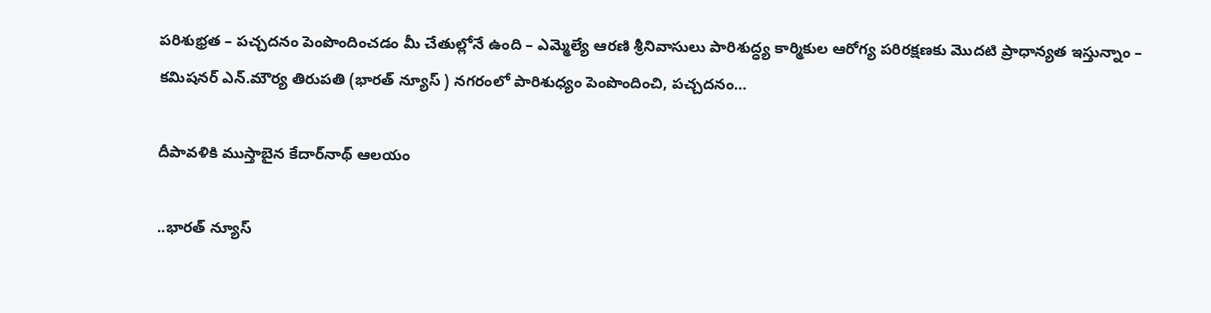పరిశుభ్రత – పచ్చదనం పెంపొందించడం మీ చేతుల్లోనే ఉంది – ఎమ్మెల్యే ఆరణి శ్రీనివాసులు పారిశుద్ధ్య కార్మికుల ఆరోగ్య పరిరక్షణకు మొదటి ప్రాధాన్యత ఇస్తున్నాం – కమిషనర్ ఎన్.మౌర్య తిరుపతి (భారత్ న్యూస్ ) నగరంలో పారిశుధ్యం పెంపొందించి, పచ్చదనం…

దీపావళికి ముస్తాబైన కేదార్‌నాథ్ ఆలయం

..భారత్ న్యూస్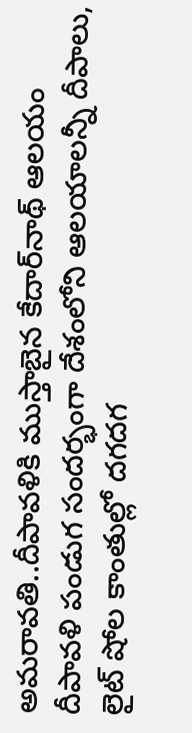అమరావతి..దీపావళికి ముస్తాబైన కేదార్‌నాథ్ ఆలయం దీపావ‌ళి పండుగ సంద‌ర్భంగా దేశంలోని ఆల‌యాల‌న్నీ దీపాలు, లైట్ షోల కాంతుల్లో ద‌గ‌ద‌గ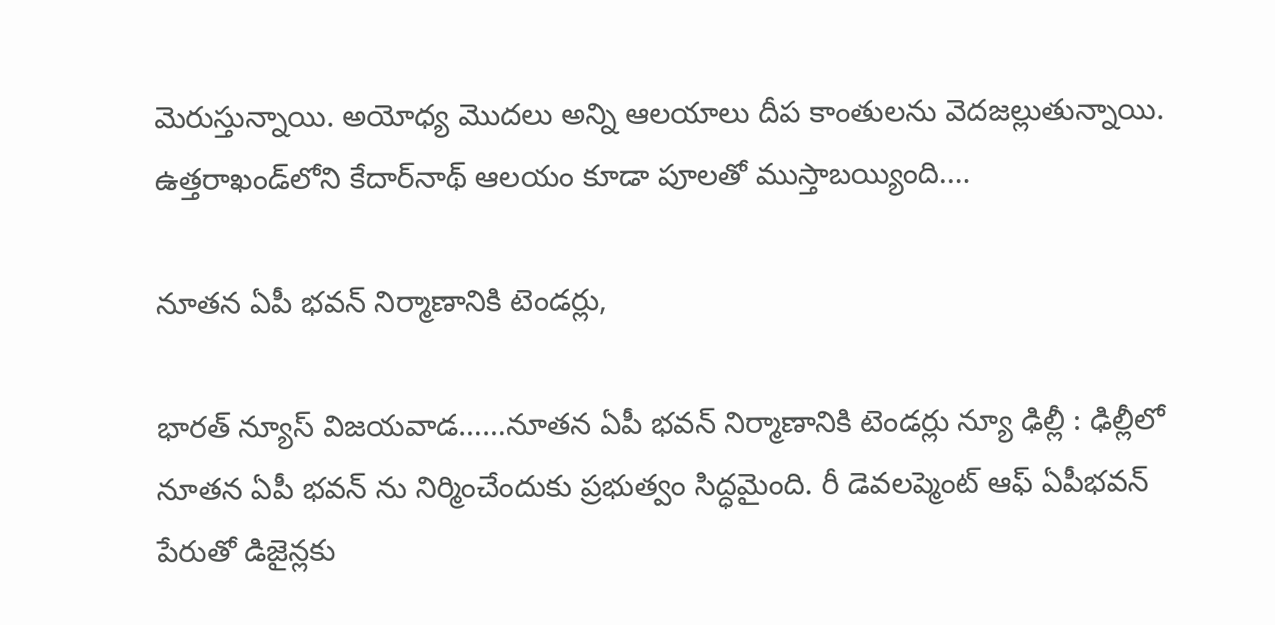మెరుస్తున్నాయి. అయోధ్య మొద‌లు అన్ని ఆల‌యాలు దీప కాంతులను వెద‌జ‌ల్లుతున్నాయి. ఉత్త‌రాఖండ్‌లోని కేదార్‌నాథ్ ఆల‌యం కూడా పూల‌తో ముస్తాబ‌య్యింది.…

నూతన ఏపీ భవన్ నిర్మాణానికి టెండర్లు,

భారత్ న్యూస్ విజయవాడ……నూతన ఏపీ భవన్ నిర్మాణానికి టెండర్లు న్యూ ఢిల్లీ : ఢిల్లీలో నూతన ఏపీ భవన్ ను నిర్మించేందుకు ప్రభుత్వం సిద్ధమైంది. రీ డెవలప్మెంట్ ఆఫ్ ఏపీభవన్ పేరుతో డిజైన్లకు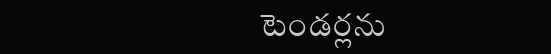టెండర్లను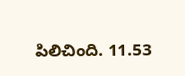పిలిచింది. 11.53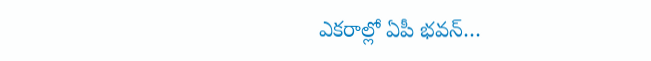ఎకరాల్లో ఏపీ భవన్…